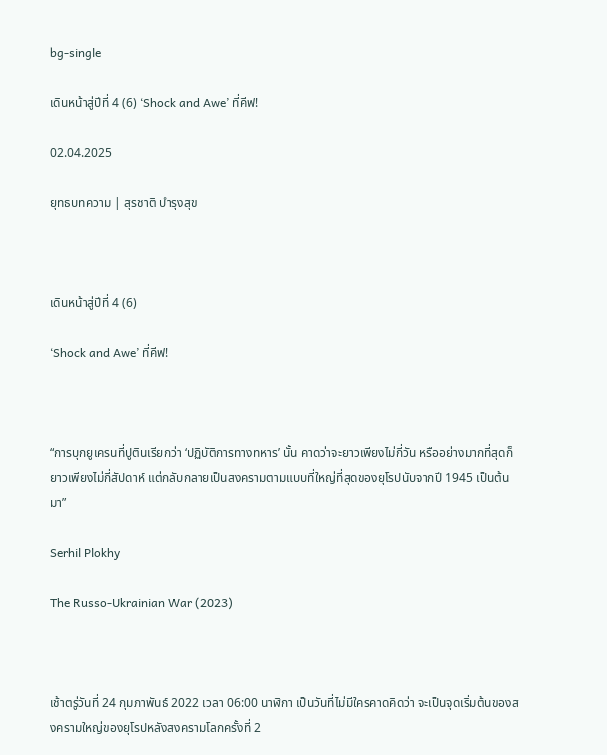bg-single

เดินหน้าสู่ปีที่ 4 (6) ‘Shock and Awe’ ที่คีฟ!

02.04.2025

ยุทธบทความ | สุรชาติ บำรุงสุข



เดินหน้าสู่ปีที่ 4 (6)

‘Shock and Awe’ ที่คีฟ!



“การบุกยูเครนที่ปูตินเรียกว่า ‘ปฏิบัติการทางทหาร’ นั้น คาดว่าจะยาวเพียงไม่กี่วัน หรืออย่างมากที่สุดก็ยาวเพียงไม่กี่สัปดาห์ แต่กลับกลายเป็นสงครามตามแบบที่ใหญ่ที่สุดของยุโรปนับจากปี 1945 เป็นต้นมา”

Serhil Plokhy

The Russo-Ukrainian War (2023)



เช้าตรู่วันที่ 24 กุมภาพันธ์ 2022 เวลา 06:00 นาฬิกา เป็นวันที่ไม่มีใครคาดคิดว่า จะเป็นจุดเริ่มต้นของสงครามใหญ่ของยุโรปหลังสงครามโลกครั้งที่ 2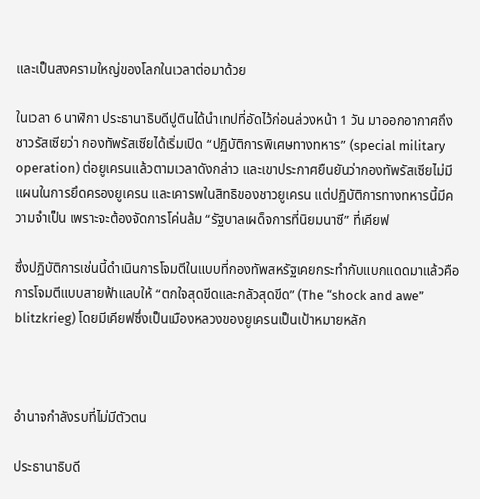และเป็นสงครามใหญ่ของโลกในเวลาต่อมาด้วย

ในเวลา 6 นาฬิกา ประธานาธิบดีปูตินได้นำเทปที่อัดไว้ก่อนล่วงหน้า 1 วัน มาออกอากาศถึงชาวรัสเซียว่า กองทัพรัสเซียได้เริ่มเปิด “ปฏิบัติการพิเศษทางทหาร” (special military operation) ต่อยูเครนแล้วตามเวลาดังกล่าว และเขาประกาศยืนยันว่ากองทัพรัสเซียไม่มีแผนในการยึดครองยูเครน และเคารพในสิทธิของชาวยูเครน แต่ปฏิบัติการทางทหารนี้มีความจำเป็น เพราะจะต้องจัดการโค่นล้ม “รัฐบาลเผด็จการที่นิยมนาซี” ที่เคียฟ

ซึ่งปฏิบัติการเช่นนี้ดำเนินการโจมตีในแบบที่กองทัพสหรัฐเคยกระทำกับแบกแดดมาแล้วคือการโจมตีแบบสายฟ้าแลบให้ “ตกใจสุดขีดและกลัวสุดขีด” (The “shock and awe” blitzkrieg) โดยมีเคียฟซึ่งเป็นเมืองหลวงของยูเครนเป็นเป้าหมายหลัก



อำนาจกำลังรบที่ไม่มีตัวตน

ประธานาธิบดี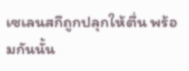เซเลนสกีถูกปลุกให้ตื่น พร้อมกันนั้น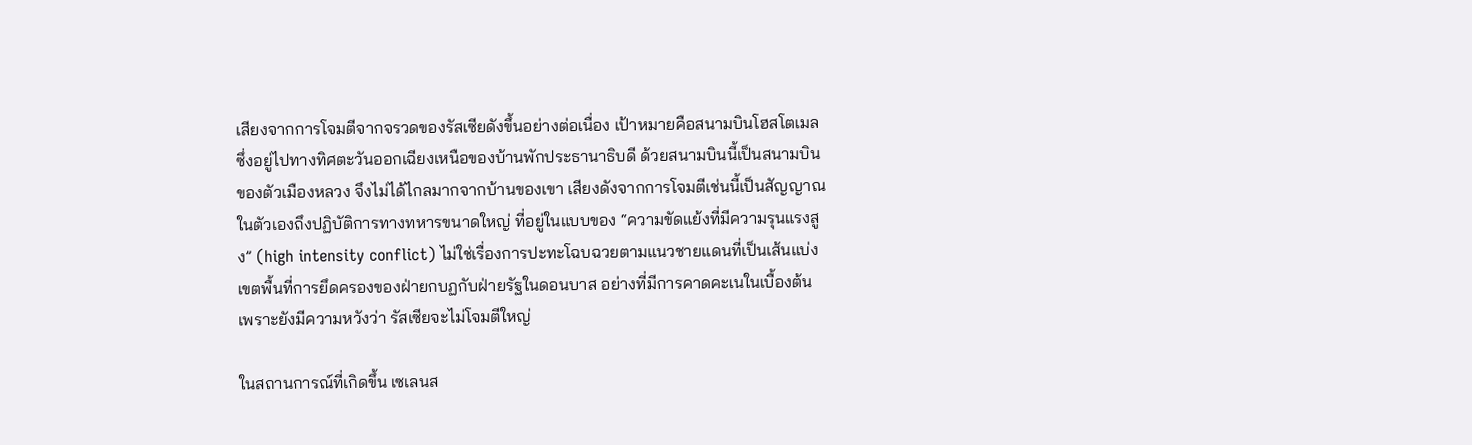เสียงจากการโจมตีจากจรวดของรัสเซียดังขึ้นอย่างต่อเนื่อง เป้าหมายคือสนามบินโฮสโตเมล ซึ่งอยู่ไปทางทิศตะวันออกเฉียงเหนือของบ้านพักประธานาธิบดี ด้วยสนามบินนี้เป็นสนามบินของตัวเมืองหลวง จึงไม่ได้ไกลมากจากบ้านของเขา เสียงดังจากการโจมตีเช่นนี้เป็นสัญญาณในตัวเองถึงปฏิบัติการทางทหารขนาดใหญ่ ที่อยู่ในแบบของ “ความขัดแย้งที่มีความรุนแรงสูง” (high intensity conflict) ไม่ใช่เรื่องการปะทะโฉบฉวยตามแนวชายแดนที่เป็นเส้นแบ่งเขตพื้นที่การยึดครองของฝ่ายกบฏกับฝ่ายรัฐในดอนบาส อย่างที่มีการคาดคะเนในเบื้องต้น เพราะยังมีความหวังว่า รัสเซียจะไม่โจมตีใหญ่

ในสถานการณ์ที่เกิดขึ้น เซเลนส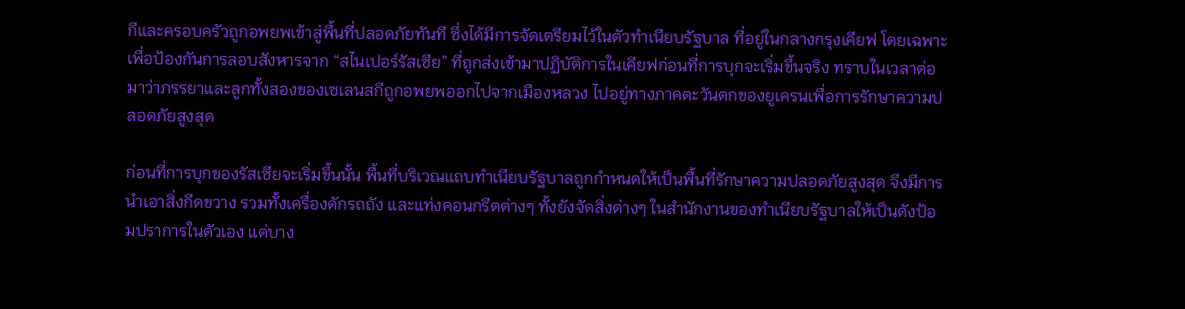กีและครอบครัวถูกอพยพเข้าสู่พื้นที่ปลอดภัยทันที ซึ่งได้มีการจัดเตรียมไว้ในตัวทำเนียบรัฐบาล ที่อยู่ในกลางกรุงเคียฟ โดยเฉพาะเพื่อป้องกันการลอบสังหารจาก “สไนเปอร์รัสเซีย” ที่ถูกส่งเข้ามาปฏิบัติการในเคียฟก่อนที่การบุกจะเริ่มขึ้นจริง ทราบในเวลาต่อมาว่าภรรยาและลูกทั้งสองของเซเลนสกีถูกอพยพออกไปจากเมืองหลวง ไปอยู่ทางภาคตะวันตกของยูเครนเพื่อการรักษาความปลอดภัยสูงสุด

ก่อนที่การบุกของรัสเซียจะเริ่มขึ้นนั้น พื้นที่บริเวณแถบทำเนียบรัฐบาลถูกกำหนดให้เป็นพื้นที่รักษาความปลอดภัยสูงสุด จึงมีการนำเอาสิ่งกีดขวาง รวมทั้งเครื่องดักรถถัง และแท่งคอนกรีตต่างๆ ทั้งยังจัดสิ่งต่างๆ ในสำนักงานของทำเนียบรัฐบาลให้เป็นดังป้อมปราการในตัวเอง แต่บาง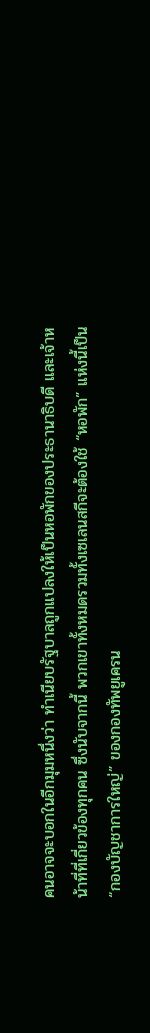คนอาจจะบอกในอีกมุมหนึ่งว่า ทำเนียบรัฐบาลถูกแปลงให้เป็นหอพักของประธานาธิบดี และเจ้าหน้าที่ที่เกี่ยวข้องทุกคน ซึ่งนับจากนี้ พวกเขาทั้งหมดรวมทั้งเซเลนสกีจะต้องใช้ “หอพัก” แห่งนี้เป็น “กองบัญชาการใหญ่” ของกองทัพยูเครน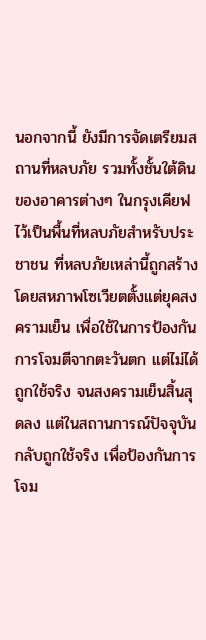นอกจากนี้ ยังมีการจัดเตรียมสถานที่หลบภัย รวมทั้งชั้นใต้ดินของอาคารต่างๆ ในกรุงเคียฟ ไว้เป็นพื้นที่หลบภัยสำหรับประชาชน ที่หลบภัยเหล่านี้ถูกสร้างโดยสหภาพโซเวียตตั้งแต่ยุคสงครามเย็น เพื่อใช้ในการป้องกันการโจมตีจากตะวันตก แต่ไม่ได้ถูกใช้จริง จนสงครามเย็นสิ้นสุดลง แต่ในสถานการณ์ปัจจุบัน กลับถูกใช้จริง เพื่อป้องกันการโจม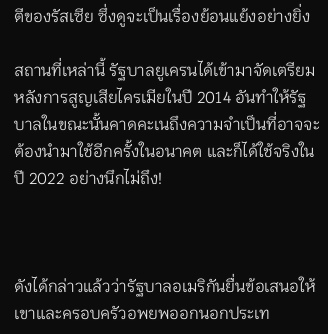ตีของรัสเซีย ซึ่งดูจะเป็นเรื่องย้อนแย้งอย่างยิ่ง

สถานที่เหล่านี้ รัฐบาลยูเครนได้เข้ามาจัดเตรียมหลังการสูญเสียไครเมียในปี 2014 อันทำให้รัฐบาลในขณะนั้นคาดคะเนถึงความจำเป็นที่อาจจะต้องนำมาใช้อีกครั้งในอนาคต และก็ได้ใช้จริงในปี 2022 อย่างนึกไม่ถึง!



ดังได้กล่าวแล้วว่ารัฐบาลอเมริกันยื่นข้อเสนอให้เขาและครอบครัวอพยพออกนอกประเท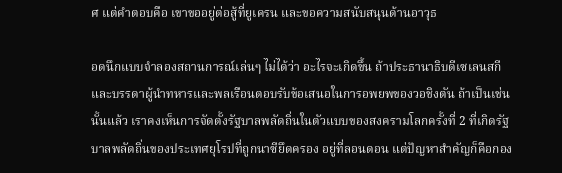ศ แต่คำตอบคือ เขาขออยู่ต่อสู้ที่ยูเครน และขอความสนับสนุนด้านอาวุธ

อดนึกแบบจำลองสถานการณ์เล่นๆ ไม่ได้ว่า อะไรจะเกิดขึ้น ถ้าประธานาธิบดีเซเลนสกีและบรรดาผู้นำทหารและพลเรือนตอบรับข้อเสนอในการอพยพของวอชิงตัน ถ้าเป็นเช่นนั้นแล้ว เราคงเห็นการจัดตั้งรัฐบาลพลัดถิ่นในตัวแบบของสงครามโลกครั้งที่ 2 ที่เกิดรัฐบาลพลัดถิ่นของประเทศยุโรปที่ถูกนาซียึดครอง อยู่ที่ลอนดอน แต่ปัญหาสำคัญก็คือกอง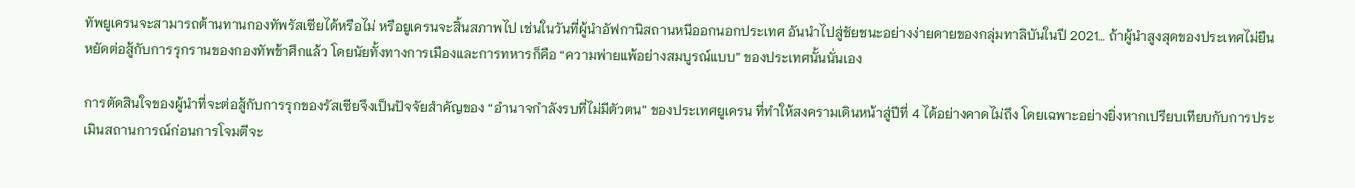ทัพยูเครนจะสามารถต้านทานกองทัพรัสเซียได้หรือไม่ หรือยูเครนจะสิ้นสภาพไป เช่นในวันที่ผู้นำอัฟกานิสถานหนีออกนอกประเทศ อันนำไปสู่ชัยชนะอย่างง่ายดายของกลุ่มทาลิบันในปี 2021… ถ้าผู้นำสูงสุดของประเทศไม่ยืนหยัดต่อสู้กับการรุกรานของกองทัพข้าศึกแล้ว โดยนัยทั้งทางการเมืองและการทหารก็คือ “ความพ่ายแพ้อย่างสมบูรณ์แบบ” ของประเทศนั้นนั่นเอง

การตัดสินใจของผู้นำที่จะต่อสู้กับการรุกของรัสเซียจึงเป็นปัจจัยสำคัญของ “อำนาจกำลังรบที่ไม่มีตัวตน” ของประเทศยูเครน ที่ทำให้สงครามเดินหน้าสู่ปีที่ 4 ได้อย่างคาดไม่ถึง โดยเฉพาะอย่างยิ่งหากเปรียบเทียบกับการประเมินสถานการณ์ก่อนการโจมตีจะ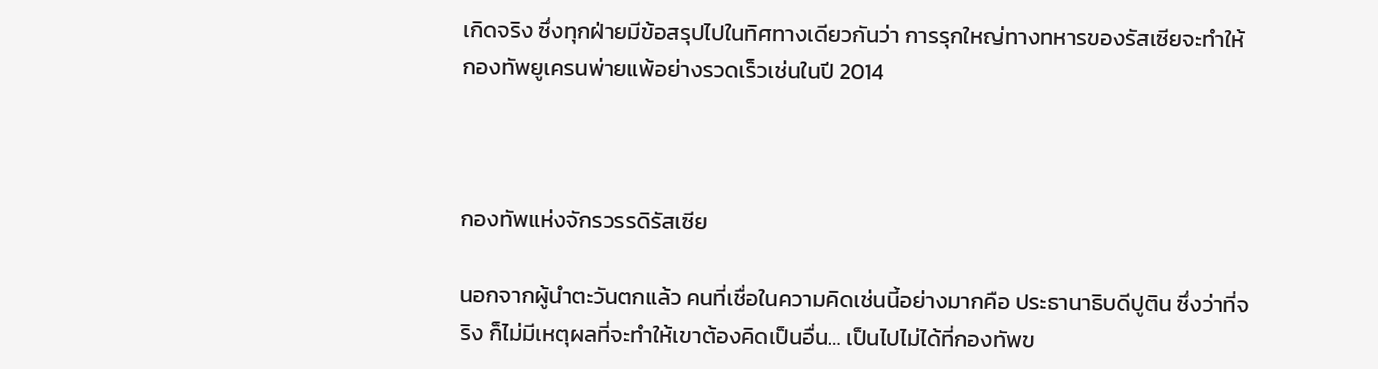เกิดจริง ซึ่งทุกฝ่ายมีข้อสรุปไปในทิศทางเดียวกันว่า การรุกใหญ่ทางทหารของรัสเซียจะทำให้กองทัพยูเครนพ่ายแพ้อย่างรวดเร็วเช่นในปี 2014



กองทัพแห่งจักรวรรดิรัสเซีย

นอกจากผู้นำตะวันตกแล้ว คนที่เชื่อในความคิดเช่นนี้อย่างมากคือ ประธานาธิบดีปูติน ซึ่งว่าที่จริง ก็ไม่มีเหตุผลที่จะทำให้เขาต้องคิดเป็นอื่น… เป็นไปไม่ได้ที่กองทัพข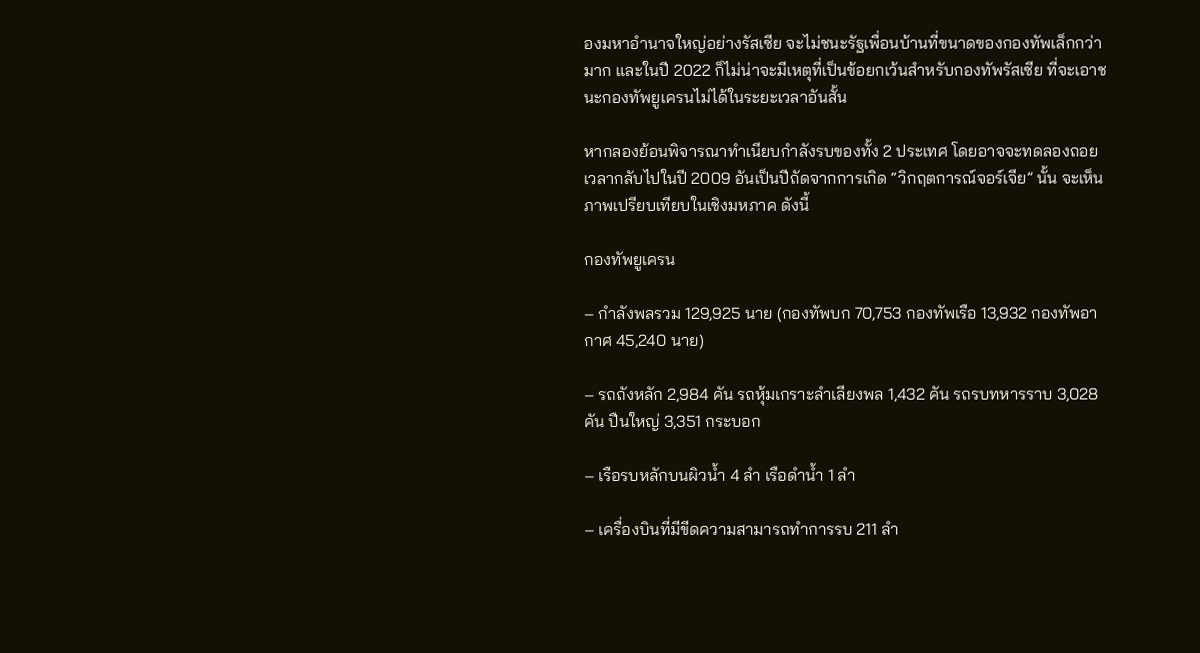องมหาอำนาจใหญ่อย่างรัสเซีย จะไม่ชนะรัฐเพื่อนบ้านที่ขนาดของกองทัพเล็กกว่ามาก และในปี 2022 ก็ไม่น่าจะมีเหตุที่เป็นข้อยกเว้นสำหรับกองทัพรัสเซีย ที่จะเอาชนะกองทัพยูเครนไม่ได้ในระยะเวลาอันสั้น

หากลองย้อนพิจารณาทำเนียบกำลังรบของทั้ง 2 ประเทศ โดยอาจจะทดลองถอยเวลากลับไปในปี 2009 อันเป็นปีถัดจากการเกิด “วิกฤตการณ์จอร์เจีย” นั้น จะเห็นภาพเปรียบเทียบในเชิงมหภาค ดังนี้

กองทัพยูเครน

– กำลังพลรวม 129,925 นาย (กองทัพบก 70,753 กองทัพเรือ 13,932 กองทัพอากาศ 45,240 นาย)

– รถถังหลัก 2,984 คัน รถหุ้มเกราะลำเลียงพล 1,432 คัน รถรบทหารราบ 3,028 คัน ปืนใหญ่ 3,351 กระบอก

– เรือรบหลักบนผิวน้ำ 4 ลำ เรือดำน้ำ 1 ลำ

– เครื่องบินที่มีขีดความสามารถทำการรบ 211 ลำ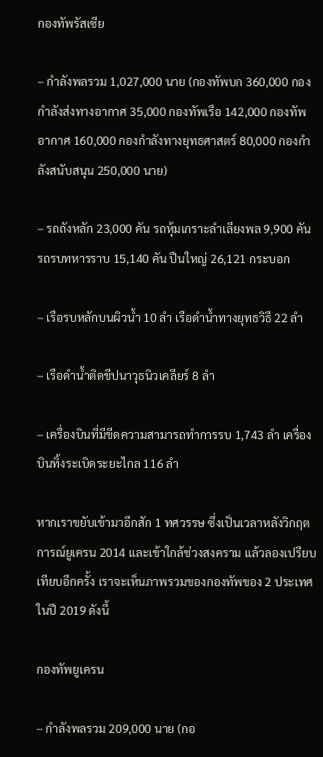กองทัพรัสเซีย

– กำลังพลรวม 1,027,000 นาย (กองทัพบก 360,000 กองกำลังส่งทางอากาศ 35,000 กองทัพเรือ 142,000 กองทัพอากาศ 160,000 กองกำลังทางยุทธศาสตร์ 80,000 กองกำลังสนับสนุน 250,000 นาย)

– รถถังหลัก 23,000 คัน รถหุ้มเกราะลำเลียงพล 9,900 คัน รถรบทหารราบ 15,140 คัน ปืนใหญ่ 26,121 กระบอก

– เรือรบหลักบนผิวน้ำ 10 ลำ เรือดำน้ำทางยุทธวิธี 22 ลำ

– เรือดำน้ำติดขีปนาวุธนิวเคลียร์ 8 ลำ

– เครื่องบินที่มีขีดความสามารถทำการรบ 1,743 ลำ เครื่องบินทิ้งระเบิดระยะไกล 116 ลำ

หากเราขยับเข้ามาอีกสัก 1 ทศวรรษ ซึ่งเป็นเวลาหลังวิกฤตการณ์ยูเครน 2014 และเข้าใกล้ช่วงสงคราม แล้วลองเปรียบเทียบอีกครั้ง เราจะเห็นภาพรวมของกองทัพของ 2 ประเทศในปี 2019 ดังนี้

กองทัพยูเครน

– กำลังพลรวม 209,000 นาย (กอ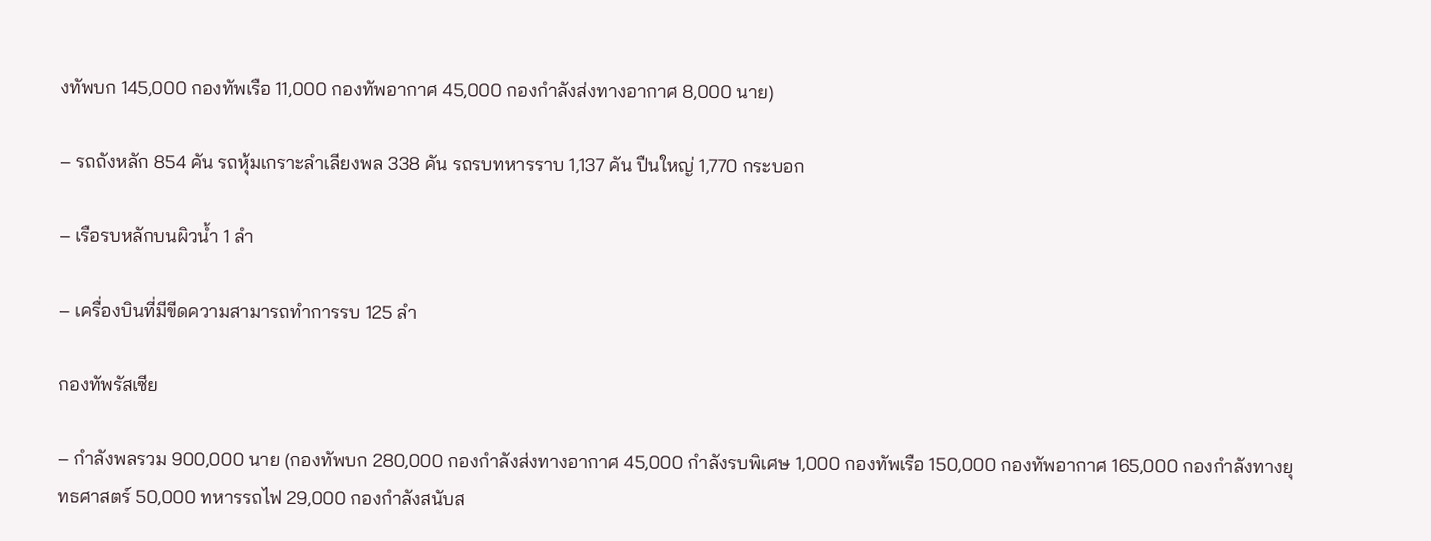งทัพบก 145,000 กองทัพเรือ 11,000 กองทัพอากาศ 45,000 กองกำลังส่งทางอากาศ 8,000 นาย)

– รถถังหลัก 854 คัน รถหุ้มเกราะลำเลียงพล 338 คัน รถรบทหารราบ 1,137 คัน ปืนใหญ่ 1,770 กระบอก

– เรือรบหลักบนผิวน้ำ 1 ลำ

– เครื่องบินที่มีขีดความสามารถทำการรบ 125 ลำ

กองทัพรัสเซีย

– กำลังพลรวม 900,000 นาย (กองทัพบก 280,000 กองกำลังส่งทางอากาศ 45,000 กำลังรบพิเศษ 1,000 กองทัพเรือ 150,000 กองทัพอากาศ 165,000 กองกำลังทางยุทธศาสตร์ 50,000 ทหารรถไฟ 29,000 กองกำลังสนับส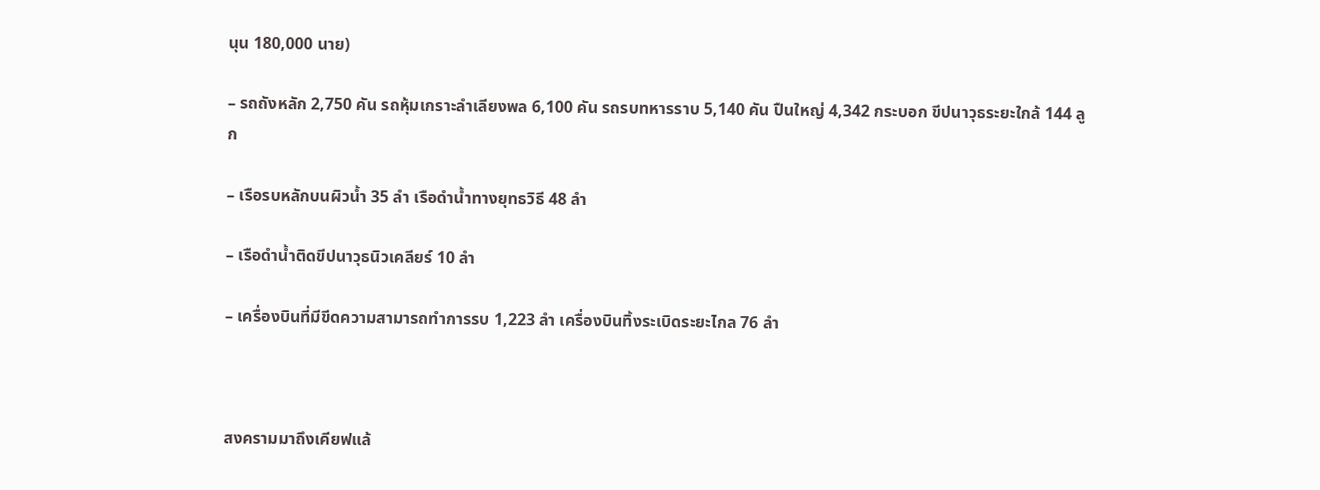นุน 180,000 นาย)

– รถถังหลัก 2,750 คัน รถหุ้มเกราะลำเลียงพล 6,100 คัน รถรบทหารราบ 5,140 คัน ปืนใหญ่ 4,342 กระบอก ขีปนาวุธระยะใกล้ 144 ลูก

– เรือรบหลักบนผิวน้ำ 35 ลำ เรือดำน้ำทางยุทธวิธี 48 ลำ

– เรือดำน้ำติดขีปนาวุธนิวเคลียร์ 10 ลำ

– เครื่องบินที่มีขีดความสามารถทำการรบ 1,223 ลำ เครื่องบินทิ้งระเบิดระยะไกล 76 ลำ



สงครามมาถึงเคียฟแล้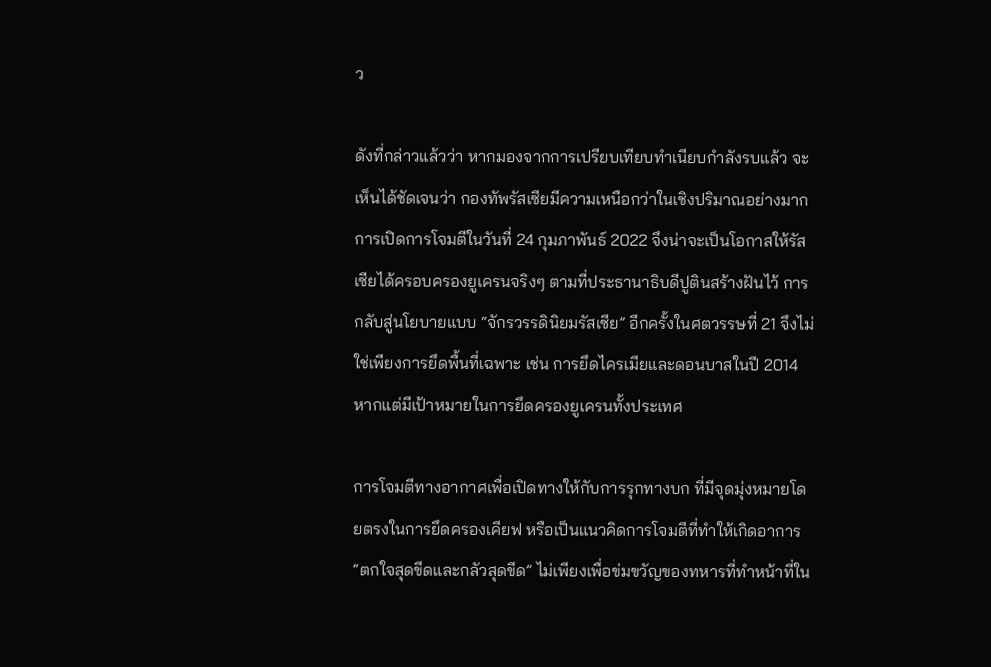ว

ดังที่กล่าวแล้วว่า หากมองจากการเปรียบเทียบทำเนียบกำลังรบแล้ว จะเห็นได้ชัดเจนว่า กองทัพรัสเซียมีความเหนือกว่าในเชิงปริมาณอย่างมาก การเปิดการโจมตีในวันที่ 24 กุมภาพันธ์ 2022 จึงน่าจะเป็นโอกาสให้รัสเซียได้ครอบครองยูเครนจริงๆ ตามที่ประธานาธิบดีปูตินสร้างฝันไว้ การกลับสู่นโยบายแบบ “จักรวรรดินิยมรัสเซีย” อีกครั้งในศตวรรษที่ 21 จึงไม่ใช่เพียงการยึดพื้นที่เฉพาะ เช่น การยึดไครเมียและดอนบาสในปี 2014 หากแต่มีเป้าหมายในการยึดครองยูเครนทั้งประเทศ

การโจมตีทางอากาศเพื่อเปิดทางให้กับการรุกทางบก ที่มีจุดมุ่งหมายโดยตรงในการยึดครองเคียฟ หรือเป็นแนวคิดการโจมตีที่ทำให้เกิดอาการ “ตกใจสุดขีดและกลัวสุดขีด” ไม่เพียงเพื่อข่มขวัญของทหารที่ทำหน้าที่ใน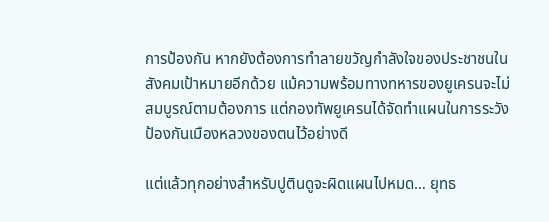การป้องกัน หากยังต้องการทำลายขวัญกำลังใจของประชาชนในสังคมเป้าหมายอีกด้วย แม้ความพร้อมทางทหารของยูเครนจะไม่สมบูรณ์ตามต้องการ แต่กองทัพยูเครนได้จัดทำแผนในการระวังป้องกันเมืองหลวงของตนไว้อย่างดี

แต่แล้วทุกอย่างสำหรับปูตินดูจะผิดแผนไปหมด… ยุทธ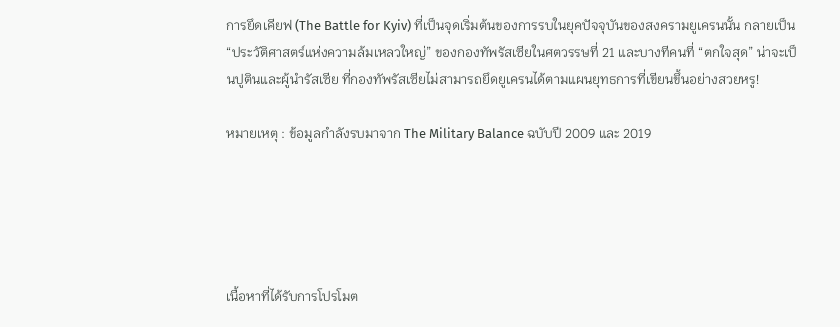การยึดเคียฟ (The Battle for Kyiv) ที่เป็นจุดเริ่มต้นของการรบในยุคปัจจุบันของสงครามยูเครนนั้น กลายเป็น “ประวัติศาสตร์แห่งความล้มเหลวใหญ่” ของกองทัพรัสเซียในศตวรรษที่ 21 และบางทีคนที่ “ตกใจสุด” น่าจะเป็นปูตินและผู้นำรัสเซีย ที่กองทัพรัสเซียไม่สามารถยึดยูเครนได้ตามแผนยุทธการที่เขียนขึ้นอย่างสวยหรู!

หมายเหตุ : ข้อมูลกำลังรบมาจาก The Military Balance ฉบับปี 2009 และ 2019





เนื้อหาที่ได้รับการโปรโมต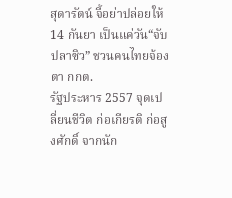สุดารัตน์ จี้อย่าปล่อยให้ 14 กันยา เป็นแค่วัน“จับปลาซิว” ชวนคนไทยจ้องตา กกต.
รัฐประหาร 2557 จุดเปลี่ยนชีวิต ก่อเกียรติ ก่อสูงศักดิ์ จากนัก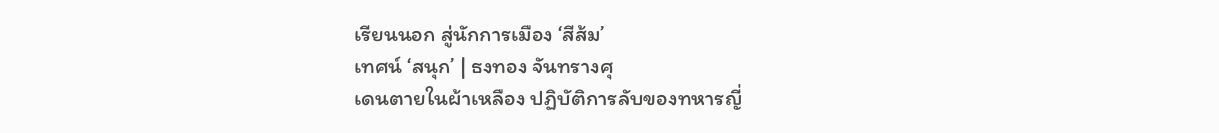เรียนนอก สู่นักการเมือง ‘สีส้ม’
เทศน์ ‘สนุก’ | ธงทอง จันทรางศุ
เดนตายในผ้าเหลือง ปฏิบัติการลับของทหารญี่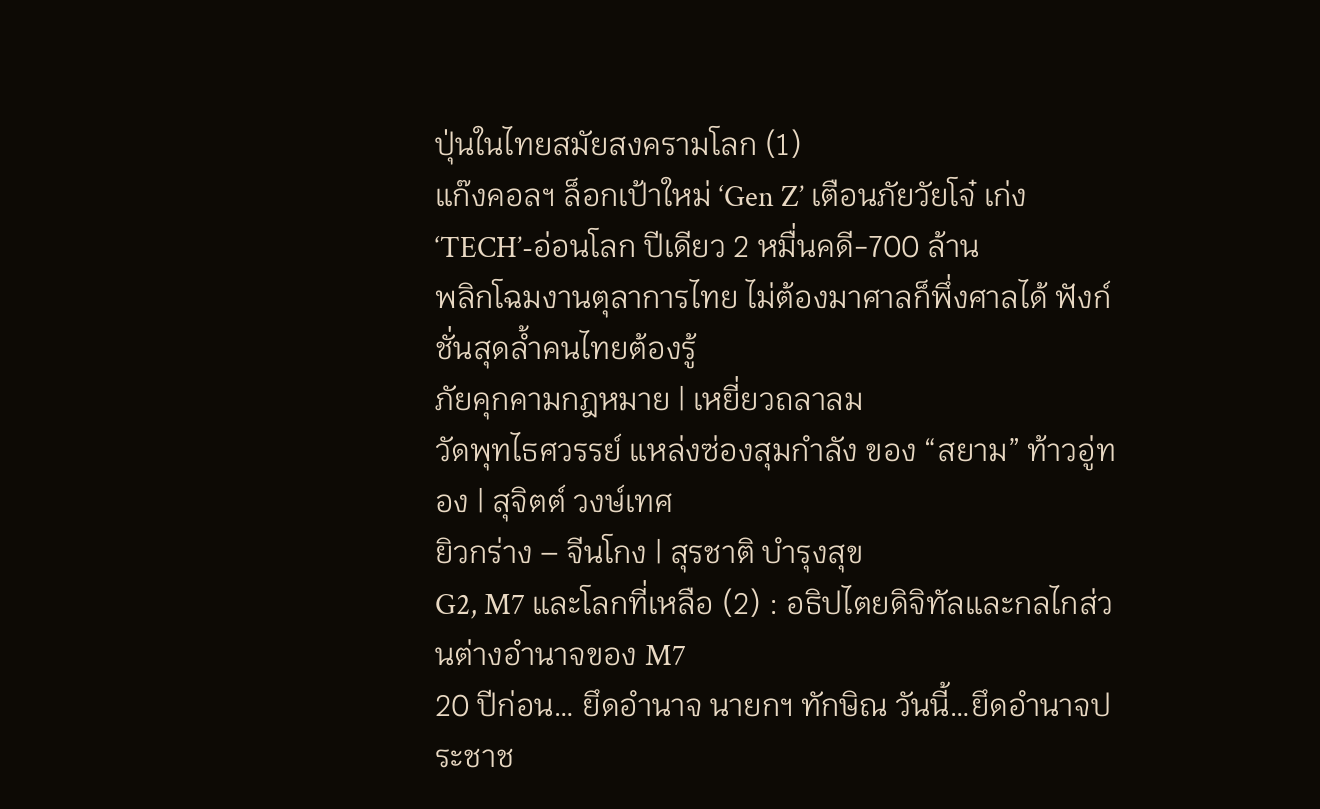ปุ่นในไทยสมัยสงครามโลก (1)
แก๊งคอลฯ ล็อกเป้าใหม่ ‘Gen Z’ เตือนภัยวัยโจ๋ เก่ง ‘TECH’-อ่อนโลก ปีเดียว 2 หมื่นคดี-700 ล้าน
พลิกโฉมงานตุลาการไทย ไม่ต้องมาศาลก็พึ่งศาลได้ ฟังก์ชั่นสุดล้ำคนไทยต้องรู้
ภัยคุกคามกฎหมาย | เหยี่ยวถลาลม
วัดพุทไธศวรรย์ แหล่งซ่องสุมกำลัง ของ “สยาม” ท้าวอู่ทอง | สุจิตต์ วงษ์เทศ
ยิวกร่าง – จีนโกง | สุรชาติ บำรุงสุข
G2, M7 และโลกที่เหลือ (2) : อธิปไตยดิจิทัลและกลไกส่วนต่างอำนาจของ M7
20 ปีก่อน… ยึดอำนาจ นายกฯ ทักษิณ วันนี้…ยึดอำนาจประชาช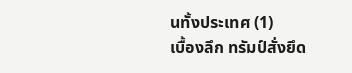นทั้งประเทศ (1)
เบื้องลึก ทรัมป์สั่งยึด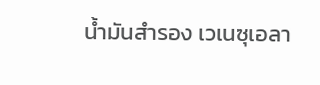น้ำมันสำรอง เวเนซุเอลา